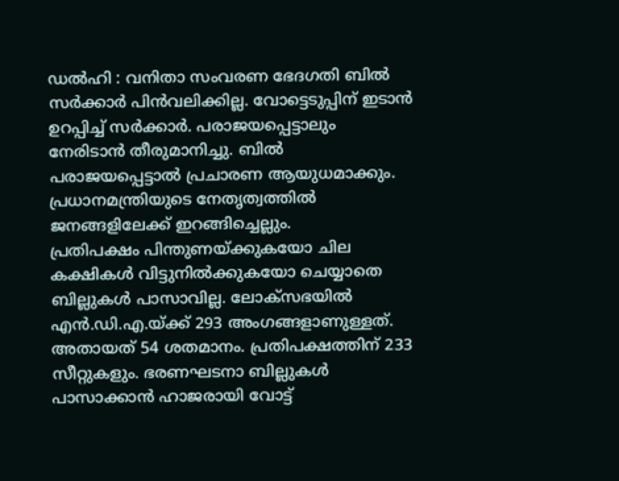ഡൽഹി : വനിതാ സംവരണ ഭേദഗതി ബിൽ സർക്കാർ പിൻവലിക്കില്ല. വോട്ടെടുപ്പിന് ഇടാൻ ഉറപ്പിച്ച് സർക്കാർ. പരാജയപ്പെട്ടാലും നേരിടാൻ തീരുമാനിച്ചു. ബിൽ പരാജയപ്പെട്ടാൽ പ്രചാരണ ആയുധമാക്കും. പ്രധാനമന്ത്രിയുടെ നേതൃത്വത്തിൽ ജനങ്ങളിലേക്ക് ഇറങ്ങിച്ചെല്ലും.
പ്രതിപക്ഷം പിന്തുണയ്ക്കുകയോ ചില കക്ഷികൾ വിട്ടുനിൽക്കുകയോ ചെയ്യാതെ ബില്ലുകൾ പാസാവില്ല. ലോക്സഭയിൽ എൻ.ഡി.എ.യ്ക്ക് 293 അംഗങ്ങളാണുള്ളത്. അതായത് 54 ശതമാനം. പ്രതിപക്ഷത്തിന് 233 സീറ്റുകളും. ഭരണഘടനാ ബില്ലുകൾ പാസാക്കാൻ ഹാജരായി വോട്ട്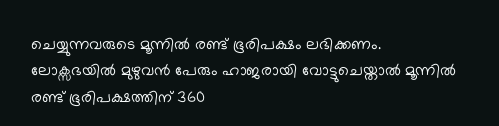ചെയ്യുന്നവരുടെ മൂന്നിൽ രണ്ട് ഭൂരിപക്ഷം ലഭിക്കണം. ലോക്സഭയിൽ മുഴുവൻ പേരും ഹാജരായി വോട്ടുചെയ്താൽ മൂന്നിൽ രണ്ട് ഭൂരിപക്ഷത്തിന് 360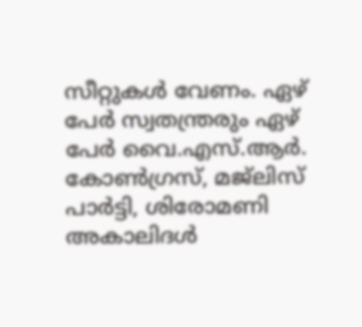സീറ്റുകൾ വേണം. ഏഴ് പേർ സ്വതന്ത്രരും ഏഴ് പേർ വൈ.എസ്.ആർ. കോൺഗ്രസ്, മജ്ലിസ് പാർട്ടി, ശിരോമണി അകാലിദൾ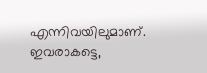എന്നിവയിലുമാണ്. ഇവരാകട്ടെ,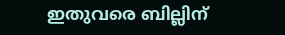ഇതുവരെ ബില്ലിന്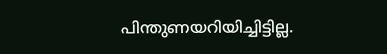പിന്തുണയറിയിച്ചിട്ടില്ല.